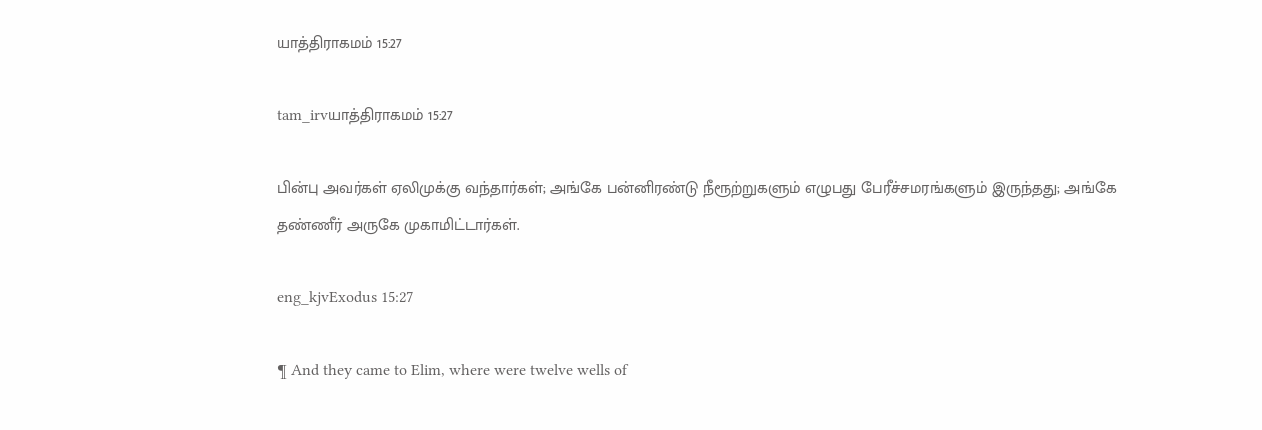யாத்திராகமம் 15:27

tam_irvயாத்திராகமம் 15:27

பின்பு அவர்கள் ஏலிமுக்கு வந்தார்கள்; அங்கே பன்னிரண்டு நீரூற்றுகளும் எழுபது பேரீச்சமரங்களும் இருந்தது; அங்கே தண்ணீர் அருகே முகாமிட்டார்கள்.

eng_kjvExodus 15:27

¶ And they came to Elim, where were twelve wells of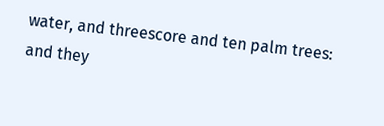water, and threescore and ten palm trees: and they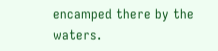encamped there by the waters.